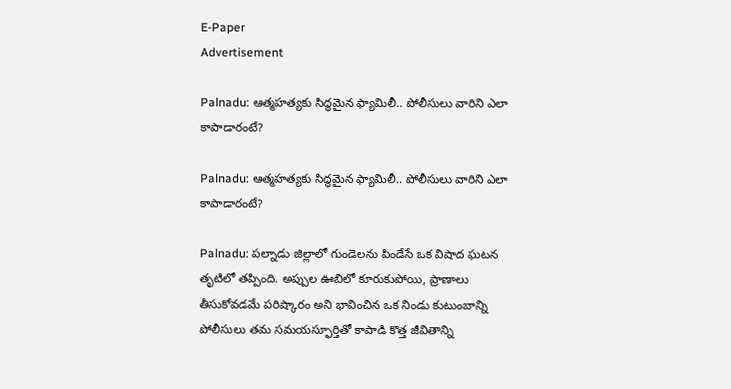E-Paper
Advertisement

Palnadu: ఆత్మహత్యకు సిద్ధమైన ఫ్యామిలీ.. పోలీసులు వారిని ఎలా కాపాడారంటే?

Palnadu: ఆత్మహత్యకు సిద్ధమైన ఫ్యామిలీ.. పోలీసులు వారిని ఎలా కాపాడారంటే?

Palnadu: పల్నాడు జిల్లాలో గుండెలను పిండేసే ఒక విషాద ఘటన తృటిలో తప్పింది. అప్పుల ఊబిలో కూరుకుపోయి, ప్రాణాలు తీసుకోవడమే పరిష్కారం అని భావించిన ఒక నిండు కుటుంబాన్ని పోలీసులు తమ సమయస్ఫూర్తితో కాపాడి కొత్త జీవితాన్ని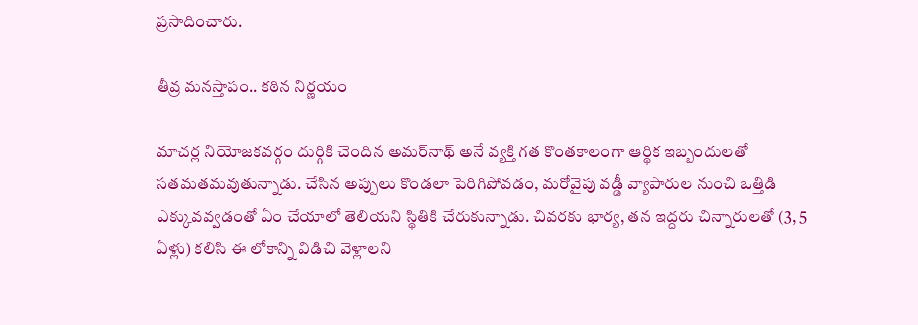ప్రసాదించారు.

తీవ్ర మనస్తాపం.. కఠిన నిర్ణయం

మాచర్ల నియోజకవర్గం దుర్గికి చెందిన అమర్‌నాథ్ అనే వ్యక్తి గత కొంతకాలంగా ఆర్థిక ఇబ్బందులతో సతమతమవుతున్నాడు. చేసిన అప్పులు కొండలా పెరిగిపోవడం, మరోవైపు వడ్డీ వ్యాపారుల నుంచి ఒత్తిడి ఎక్కువవ్వడంతో ఏం చేయాలో తెలియని స్థితికి చేరుకున్నాడు. చివరకు భార్య, తన ఇద్దరు చిన్నారులతో (3, 5 ఏళ్లు) కలిసి ఈ లోకాన్ని విడిచి వెళ్లాలని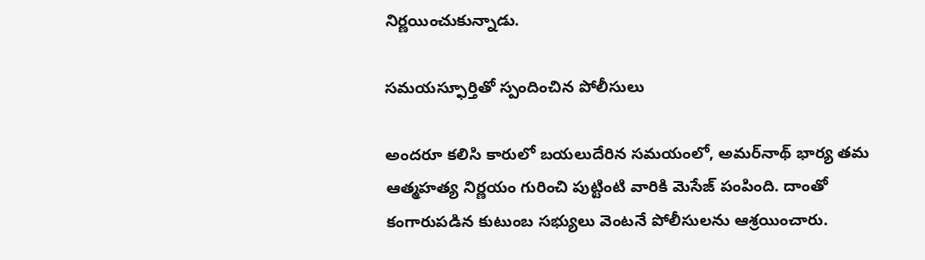నిర్ణయించుకున్నాడు.

సమయస్ఫూర్తితో స్పందించిన పోలీసులు

అందరూ కలిసి కారులో బయలుదేరిన సమయంలో, అమర్‌నాథ్ భార్య తమ ఆత్మహత్య నిర్ణయం గురించి పుట్టింటి వారికి మెసేజ్ పంపింది. దాంతో కంగారుపడిన కుటుంబ సభ్యులు వెంటనే పోలీసులను ఆశ్రయించారు.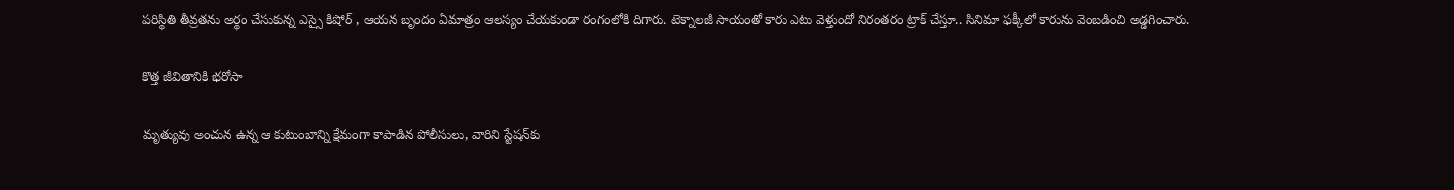పరిస్థితి తీవ్రతను అర్థం చేసుకున్న ఎస్సై కిషోర్ , ఆయన బృందం ఏమాత్రం ఆలస్యం చేయకుండా రంగంలోకి దిగారు. టెక్నాలజీ సాయంతో కారు ఎటు వెళ్తుందో నిరంతరం ట్రాక్ చేస్తూ.. సినిమా ఫక్కీలో కారును వెంబడించి అడ్డగించారు.

కొత్త జీవితానికి భరోసా

మృత్యువు అంచున ఉన్న ఆ కుటుంబాన్ని క్షేమంగా కాపాడిన పోలీసులు, వారిని స్టేషన్‌కు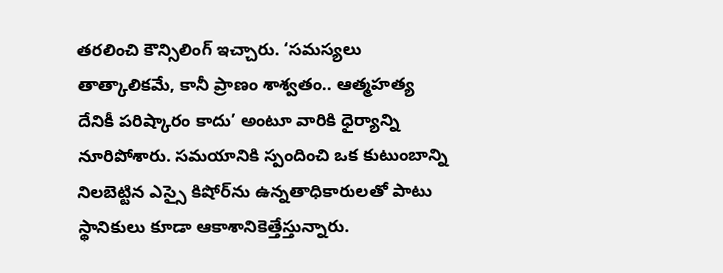తరలించి కౌన్సిలింగ్ ఇచ్చారు. ‘సమస్యలు తాత్కాలికమే, కానీ ప్రాణం శాశ్వతం.. ఆత్మహత్య దేనికీ పరిష్కారం కాదు’ అంటూ వారికి ధైర్యాన్ని నూరిపోశారు. సమయానికి స్పందించి ఒక కుటుంబాన్ని నిలబెట్టిన ఎస్సై కిషోర్‌ను ఉన్నతాధికారులతో పాటు స్థానికులు కూడా ఆకాశానికెత్తేస్తున్నారు.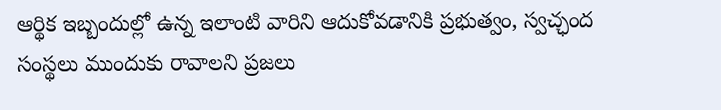ఆర్థిక ఇబ్బందుల్లో ఉన్న ఇలాంటి వారిని ఆదుకోవడానికి ప్రభుత్వం, స్వచ్ఛంద సంస్థలు ముందుకు రావాలని ప్రజలు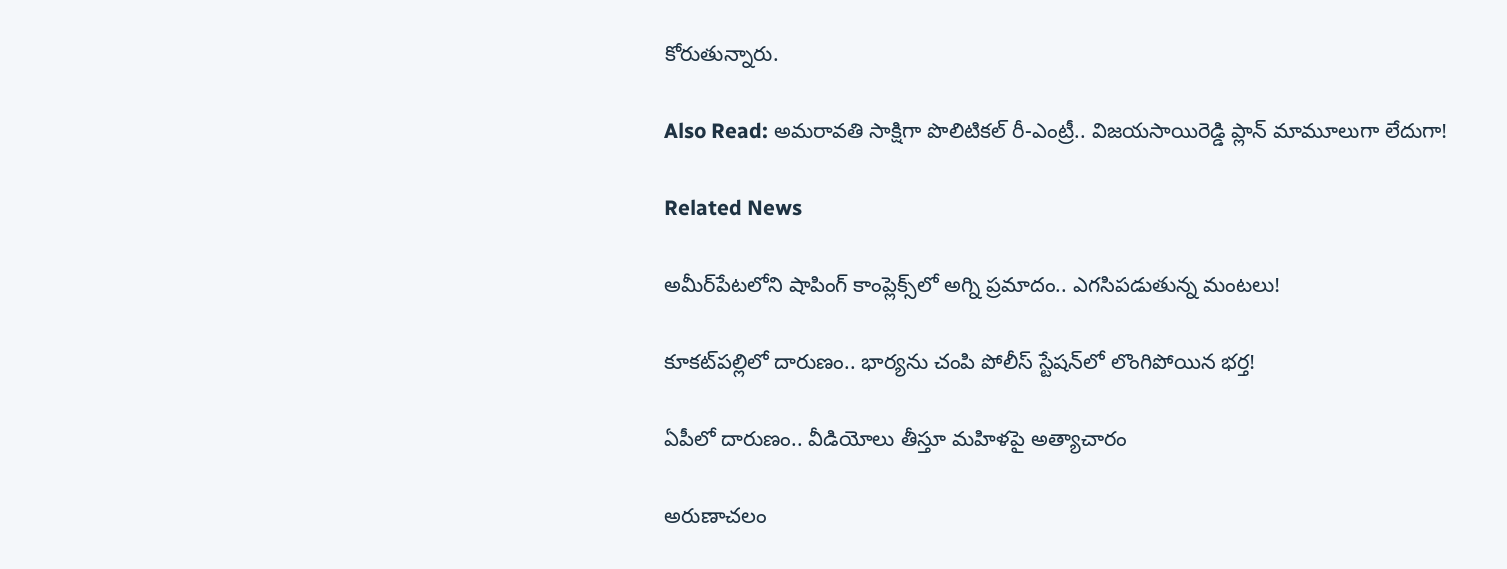కోరుతున్నారు.

Also Read: అమరావతి సాక్షిగా పొలిటికల్ రీ-ఎంట్రీ.. విజయసాయిరెడ్డి ప్లాన్ మామూలుగా లేదుగా!

Related News

అమీర్‌పేటలోని షాపింగ్ కాంప్లెక్స్‌లో అగ్ని ప్రమాదం.. ఎగసిపడుతున్న మంటలు!

కూకట్‌పల్లిలో దారుణం.. భార్యను చంపి పోలీస్ స్టేషన్‌లో లొంగిపోయిన భర్త!

ఏపీలో దారుణం.. వీడియోలు తీస్తూ మ‌హిళ‌పై అత్యాచారం

అరుణాచలం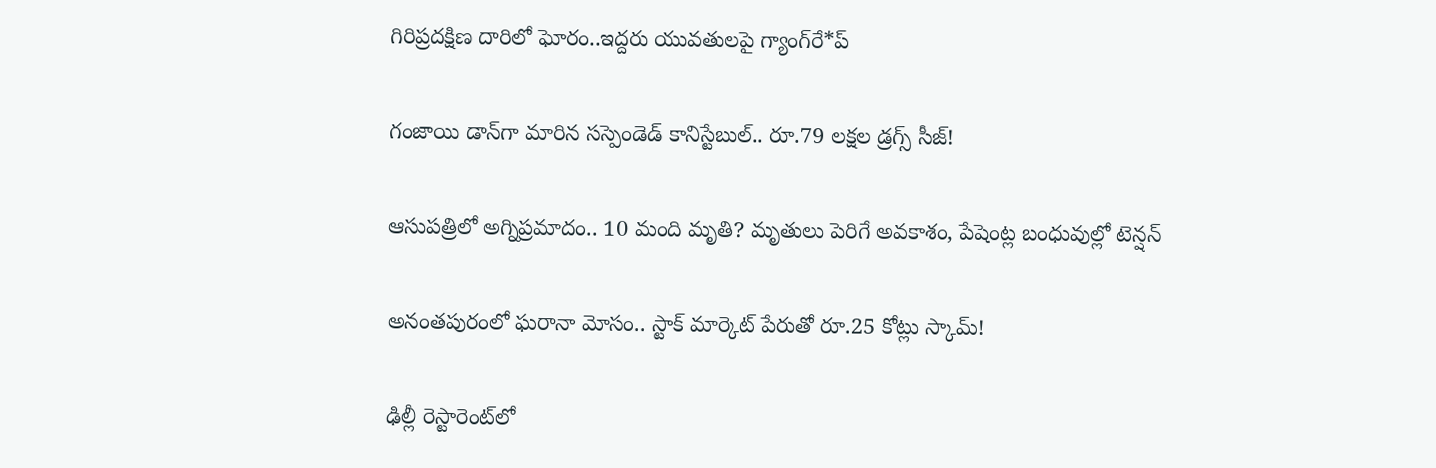గిరిప్రదక్షిణ దారిలో ఘోరం..ఇద్దరు యువతులపై గ్యాంగ్‌రే*ప్

గంజాయి డాన్‌గా మారిన సస్పెండెడ్ కానిస్టేబుల్.. రూ.79 లక్షల డ్రగ్స్ సీజ్!

ఆసుపత్రిలో అగ్నిప్రమాదం.. 10 మంది మృతి? మృతులు పెరిగే అవకాశం, పేషెంట్ల బంధువుల్లో టెన్షన్

అనంతపురంలో ఘరానా మోసం.. స్టాక్ మార్కెట్ పేరుతో రూ.25 కోట్లు స్కామ్!

ఢిల్లీ రెస్టారెంట్‌లో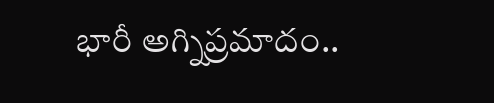భారీ అగ్నిప్రమాదం..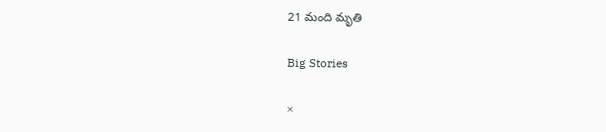21 మంది మృతి

Big Stories

×